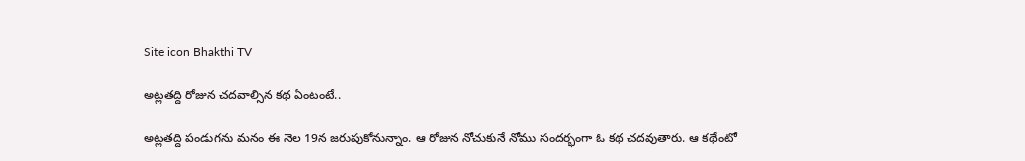Site icon Bhakthi TV

అట్లతద్ది రోజున చదవాల్సిన కథ ఏంటంటే..

అట్లతద్ది పండుగను మనం ఈ నెల 19న జరుపుకోనున్నాం. ఆ రోజున నోచుకునే నోము సందర్భంగా ఓ కథ చదవుతారు. ఆ కథేంటో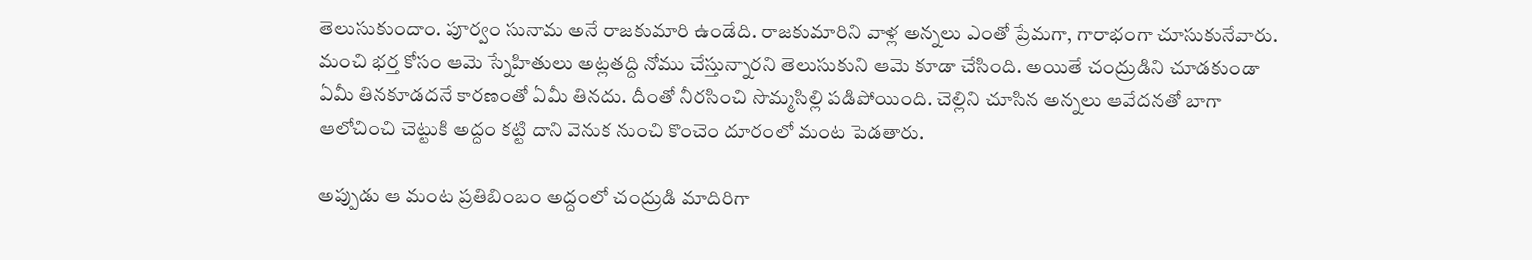తెలుసుకుందాం. పూర్వం సునామ అనే రాజకుమారి ఉండేది. రాజకుమారిని వాళ్ల అన్నలు ఎంతో ప్రేమగా, గారాభంగా చూసుకునేవారు. మంచి భర్త కోసం ఆమె స్నేహితులు అట్లతద్ది నోము చేస్తున్నారని తెలుసుకుని ఆమె కూడా చేసింది. అయితే చంద్రుడిని చూడకుండా ఏమీ తినకూడదనే కారణంతో ఏమీ తినదు. దీంతో నీరసించి సొమ్మసిల్లి పడిపోయింది. చెల్లిని చూసిన అన్నలు ఆవేదనతో బాగా ఆలోచించి చెట్టుకి అద్దం కట్టి దాని వెనుక నుంచి కొంచెం దూరంలో మంట పెడతారు.

అప్పుడు ఆ మంట ప్రతిబింబం అద్దంలో చంద్రుడి మాదిరిగా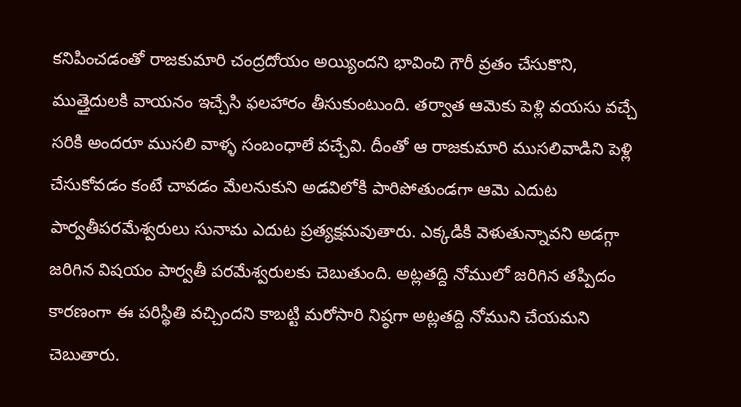కనిపించడంతో రాజకుమారి చంద్రదోయం అయ్యిందని భావించి గౌరీ వ్రతం చేసుకొని, ముత్తైదులకి వాయనం ఇచ్చేసి ఫలహారం తీసుకుంటుంది. తర్వాత ఆమెకు పెళ్లి వయసు వచ్చే సరికి అందరూ ముసలి వాళ్ళ సంబంధాలే వచ్చేవి. దీంతో ఆ రాజకుమారి ముసలివాడిని పెళ్లి చేసుకోవడం కంటే చావడం మేలనుకుని అడవిలోకి పారిపోతుండగా ఆమె ఎదుట పార్వతీపరమేశ్వరులు సునామ ఎదుట ప్రత్యక్షమవుతారు. ఎక్కడికి వెళుతున్నావని అడగ్గా జరిగిన విషయం పార్వతీ పరమేశ్వరులకు చెబుతుంది. అట్లతద్ది నోములో జరిగిన తప్పిదం కారణంగా ఈ పరిస్థితి వచ్చిందని కాబట్టి మరోసారి నిష్ఠగా అట్లతద్ది నోముని చేయమని చెబుతారు.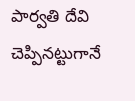పార్వతి దేవి చెప్పినట్టుగానే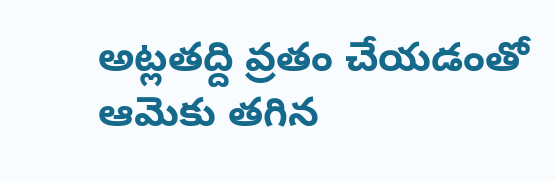అట్లతద్ది వ్రతం చేయడంతో ఆమెకు తగిన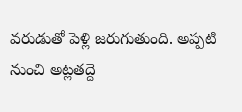వరుడుతో పెళ్లి జరుగుతుంది. అప్పటి నుంచి అట్లతద్దె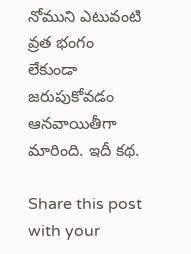నోముని ఎటువంటి వ్రత భంగం లేకుండా జరుపుకోవడం ఆనవాయితీగా మారింది. ఇదీ కథ.

Share this post with your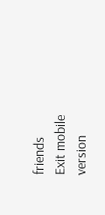friends
Exit mobile version